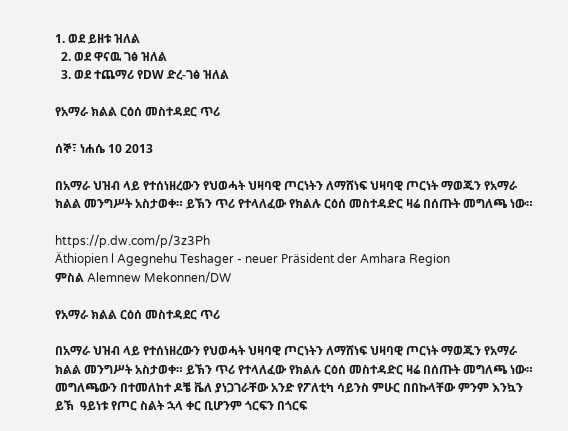1. ወደ ይዘቱ ዝለል
  2. ወደ ዋናዉ ገፅ ዝለል
  3. ወደ ተጨማሪ የDW ድረ-ገፅ ዝለል

የአማራ ክልል ርዕሰ መስተዳደር ጥሪ

ሰኞ፣ ነሐሴ 10 2013

በአማራ ህዝብ ላይ የተሰነዘረውን የህወሓት ህዛባዊ ጦርነትን ለማሸነፍ ህዛባዊ ጦርነት ማወጁን የአማራ ክልል መንግሥት አስታወቀ። ይኽን ጥሪ የተላለፈው የክልሉ ርዕሰ መስተዳድር ዛሬ በሰጡት መግለጫ ነው።

https://p.dw.com/p/3z3Ph
Äthiopien l Agegnehu Teshager - neuer Präsident der Amhara Region
ምስል Alemnew Mekonnen/DW

የአማራ ክልል ርዕሰ መስተዳደር ጥሪ

በአማራ ህዝብ ላይ የተሰነዘረውን የህወሓት ህዛባዊ ጦርነትን ለማሸነፍ ህዛባዊ ጦርነት ማወጁን የአማራ ክልል መንግሥት አስታወቀ። ይኽን ጥሪ የተላለፈው የክልሉ ርዕሰ መስተዳድር ዛሬ በሰጡት መግለጫ ነው። መግለጫውን በተመለከተ ዶቼ ቬለ ያነጋገራቸው አንድ የፖለቲካ ሳይንስ ምሁር በበኩላቸው ምንም እንኳን ይኽ  ዓይነቱ የጦር ስልት ኋላ ቀር ቢሆንም ጎርፍን በጎርፍ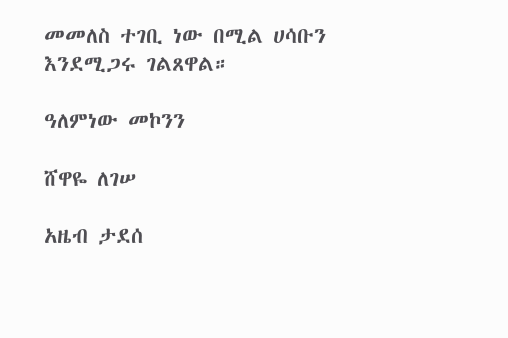መመለስ ተገቢ ነው በሚል ሀሳቡን እንደሚጋሩ ገልጸዋል።

ዓለምነው መኮንን

ሸዋዬ ለገሠ

አዜብ ታደሰ